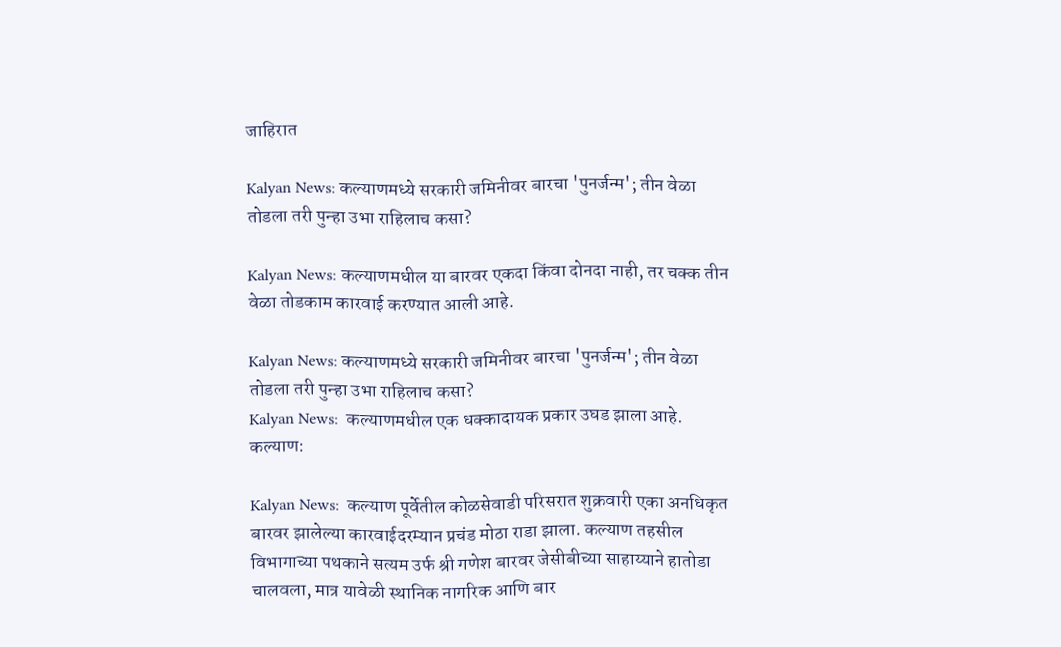जाहिरात

Kalyan News: कल्याणमध्ये सरकारी जमिनीवर बारचा 'पुनर्जन्म'; तीन वेळा तोडला तरी पुन्हा उभा राहिलाच कसा?

Kalyan News: कल्याणमधील या बारवर एकदा किंवा दोनदा नाही, तर चक्क तीन वेळा तोडकाम कारवाई करण्यात आली आहे.

Kalyan News: कल्याणमध्ये सरकारी जमिनीवर बारचा 'पुनर्जन्म'; तीन वेळा तोडला तरी पुन्हा उभा राहिलाच कसा?
Kalyan News:  कल्याणमधील एक धक्कादायक प्रकार उघड झाला आहे.
कल्याण:

Kalyan News:  कल्याण पूर्वेतील कोळसेवाडी परिसरात शुक्रवारी एका अनधिकृत बारवर झालेल्या कारवाईदरम्यान प्रचंड मोठा राडा झाला. कल्याण तहसील विभागाच्या पथकाने सत्यम उर्फ श्री गणेश बारवर जेसीबीच्या साहाय्याने हातोडा चालवला, मात्र यावेळी स्थानिक नागरिक आणि बार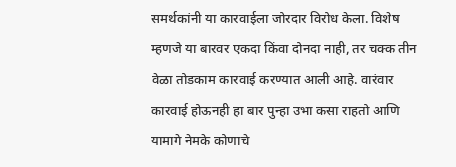समर्थकांनी या कारवाईला जोरदार विरोध केला. विशेष म्हणजे या बारवर एकदा किंवा दोनदा नाही, तर चक्क तीन वेळा तोडकाम कारवाई करण्यात आली आहे. वारंवार कारवाई होऊनही हा बार पुन्हा उभा कसा राहतो आणि यामागे नेमके कोणाचे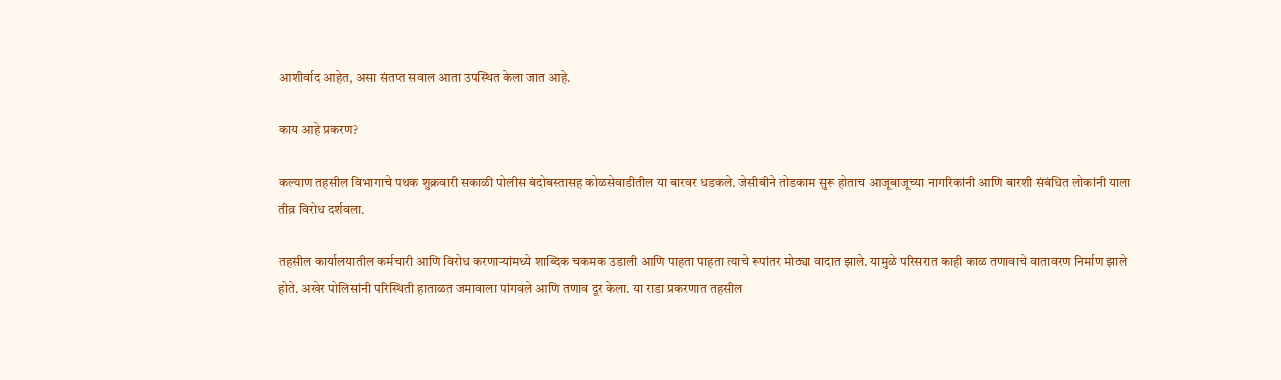आशीर्वाद आहेत, असा संतप्त सवाल आता उपस्थित केला जात आहे.

काय आहे प्रकरण?

कल्याण तहसील विभागाचे पथक शुक्रवारी सकाळी पोलीस बंदोबस्तासह कोळसेवाडीतील या बारवर धडकले. जेसीबीने तोडकाम सुरू होताच आजूबाजूच्या नागरिकांनी आणि बारशी संबंधित लोकांनी याला तीव्र विरोध दर्शवला.

तहसील कार्यालयातील कर्मचारी आणि विरोध करणाऱ्यांमध्ये शाब्दिक चकमक उडाली आणि पाहता पाहता त्याचे रूपांतर मोठ्या वादात झाले. यामुळे परिसरात काही काळ तणावाचे वातावरण निर्माण झाले होते. अखेर पोलिसांनी परिस्थिती हाताळत जमावाला पांगवले आणि तणाव दूर केला. या राडा प्रकरणात तहसील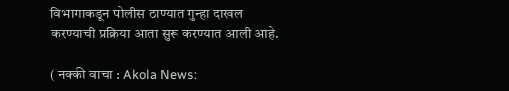विभागाकडून पोलीस ठाण्यात गुन्हा दाखल करण्याची प्रक्रिया आता सुरू करण्यात आली आहे.

( नक्की वाचा : Akola News: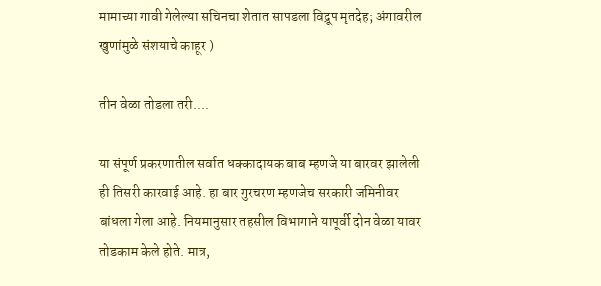मामाच्या गावी गेलेल्या सचिनचा शेतात सापडला विद्रूप मृतदेह; अंगावरील खुणांमुळे संशयाचे काहूर )

तीन वेळा तोडला तरी....

या संपूर्ण प्रकरणातील सर्वात धक्कादायक बाब म्हणजे या बारवर झालेली ही तिसरी कारवाई आहे. हा बार गुरचरण म्हणजेच सरकारी जमिनीवर बांधला गेला आहे. नियमानुसार तहसील विभागाने यापूर्वी दोन वेळा यावर तोडकाम केले होते. मात्र,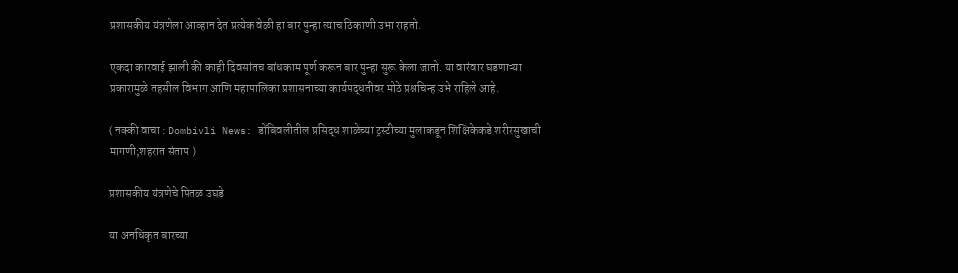प्रशासकीय यंत्रणेला आव्हान देत प्रत्येक वेळी हा बार पुन्हा त्याच ठिकाणी उभा राहतो.

एकदा कारवाई झाली की काही दिवसांतच बांधकाम पूर्ण करून बार पुन्हा सुरू केला जातो. या वारंवार घडणाऱ्या प्रकारामुळे तहसील विभाग आणि महापालिका प्रशासनाच्या कार्यपद्धतीवर मोठे प्रश्नचिन्ह उभे राहिले आहे.

( नक्की वाचा : Dombivli News: डोंबिवलीतील प्रसिद्ध शाळेच्या ट्रस्टीच्या मुलाकडून शिक्षिकेकडे शरीरसुखाची मागणी;शहरात संताप )

प्रशासकीय यंत्रणेचे पितळ उघडे

या अनधिकृत बारच्या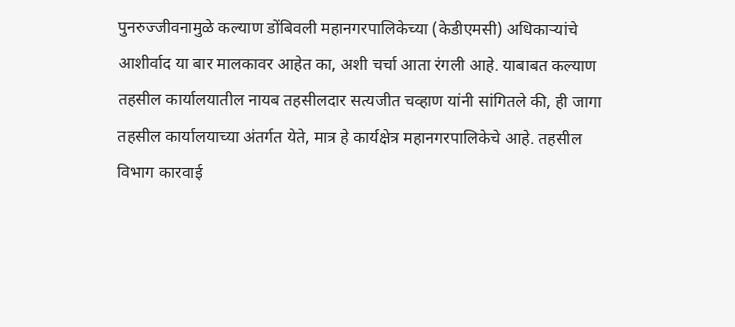पुनरुज्जीवनामुळे कल्याण डोंबिवली महानगरपालिकेच्या (केडीएमसी) अधिकाऱ्यांचे आशीर्वाद या बार मालकावर आहेत का, अशी चर्चा आता रंगली आहे. याबाबत कल्याण तहसील कार्यालयातील नायब तहसीलदार सत्यजीत चव्हाण यांनी सांगितले की, ही जागा तहसील कार्यालयाच्या अंतर्गत येते, मात्र हे कार्यक्षेत्र महानगरपालिकेचे आहे. तहसील विभाग कारवाई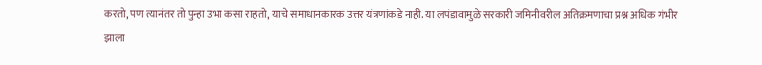करतो, पण त्यानंतर तो पुन्हा उभा कसा राहतो, याचे समाधानकारक उत्तर यंत्रणांकडे नाही. या लपंडावामुळे सरकारी जमिनीवरील अतिक्रमणाचा प्रश्न अधिक गंभीर झाला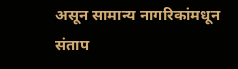असून सामान्य नागरिकांमधून संताप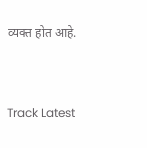व्यक्त होत आहे.


Track Latest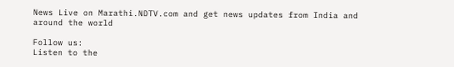News Live on Marathi.NDTV.com and get news updates from India and around the world

Follow us:
Listen to the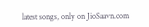latest songs, only on JioSaavn.com